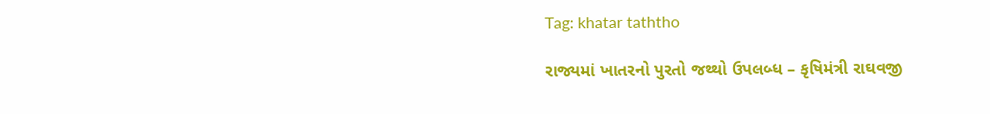Tag: khatar taththo

રાજ્યમાં ખાતરનો પુરતો જથ્થો ઉપલબ્ધ – કૃષિમંત્રી રાઘવજી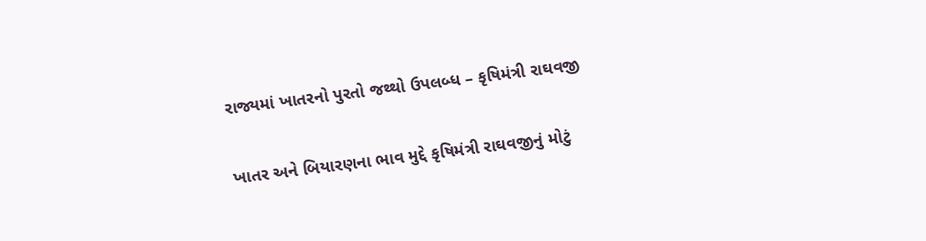રાજ્યમાં ખાતરનો પુરતો જથ્થો ઉપલબ્ધ – કૃષિમંત્રી રાઘવજી

ખાતર અને બિયારણના ભાવ મુદ્દે કૃષિમંત્રી રાઘવજીનું મોટું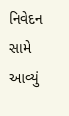નિવેદન સામે આવ્યું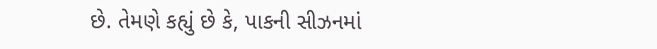છે. તેમણે કહ્યું છે કે, પાકની સીઝનમાં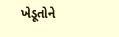ખેડૂતોને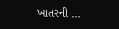ખાતરની ...